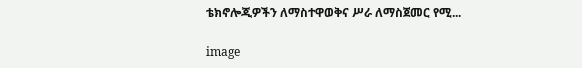ቴክኖሎጂዎችን ለማስተዋወቅና ሥራ ለማስጀመር የሚ...

image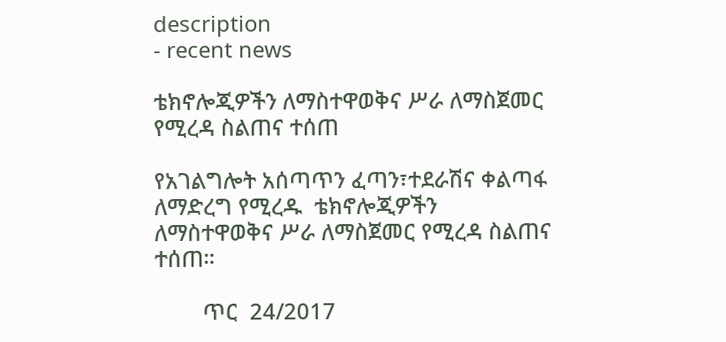description
- recent news

ቴክኖሎጂዎችን ለማስተዋወቅና ሥራ ለማስጀመር የሚረዳ ስልጠና ተሰጠ

የአገልግሎት አሰጣጥን ፈጣን፣ተደራሽና ቀልጣፋ ለማድረግ የሚረዱ  ቴክኖሎጂዎችን ለማስተዋወቅና ሥራ ለማስጀመር የሚረዳ ስልጠና ተሰጠ።

        ጥር  24/2017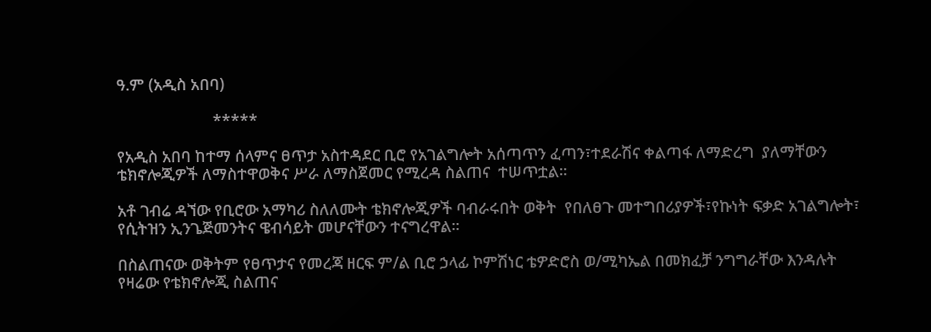ዓ.ም (አዲስ አበባ)

                        *****

የአዲስ አበባ ከተማ ሰላምና ፀጥታ አስተዳደር ቢሮ የአገልግሎት አሰጣጥን ፈጣን፣ተደራሽና ቀልጣፋ ለማድረግ  ያለማቸውን ቴክኖሎጂዎች ለማስተዋወቅና ሥራ ለማስጀመር የሚረዳ ስልጠና  ተሠጥቷል።

አቶ ገብሬ ዳኘው የቢሮው አማካሪ ስለለሙት ቴክኖሎጂዎች ባብራሩበት ወቅት  የበለፀጉ መተግበሪያዎች፣የኩነት ፍቃድ አገልግሎት፣
የሲትዝን ኢንጌጅመንትና ዌብሳይት መሆናቸውን ተናግረዋል።

በስልጠናው ወቅትም የፀጥታና የመረጃ ዘርፍ ም/ል ቢሮ ኃላፊ ኮምሽነር ቴዎድሮስ ወ/ሚካኤል በመክፈቻ ንግግራቸው እንዳሉት የዛሬው የቴክኖሎጂ ስልጠና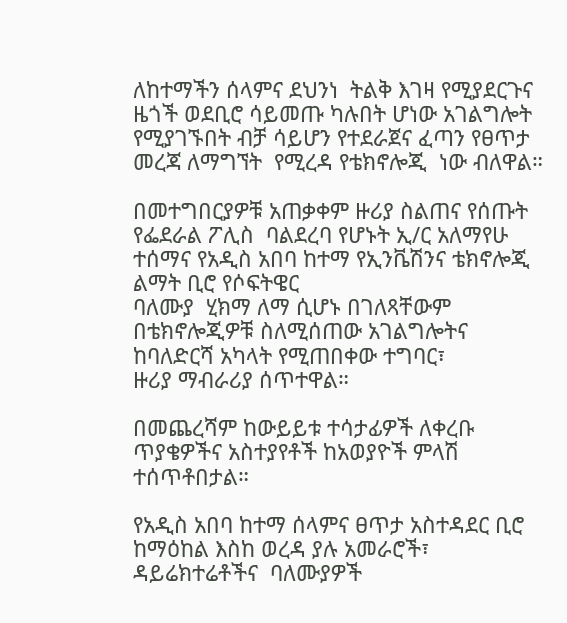ለከተማችን ሰላምና ደህንነ  ትልቅ እገዛ የሚያደርጉና ዜጎች ወደቢሮ ሳይመጡ ካሉበት ሆነው አገልግሎት የሚያገኙበት ብቻ ሳይሆን የተደራጀና ፈጣን የፀጥታ መረጃ ለማግኘት  የሚረዳ የቴክኖሎጂ  ነው ብለዋል።

በመተግበርያዎቹ አጠቃቀም ዙሪያ ስልጠና የሰጡት የፌደራል ፖሊስ  ባልደረባ የሆኑት ኢ/ር አለማየሁ ተሰማና የአዲስ አበባ ከተማ የኢንቬሽንና ቴክኖሎጂ ልማት ቢሮ የሶፍትዌር
ባለሙያ  ሂክማ ለማ ሲሆኑ በገለጻቸውም በቴክኖሎጂዎቹ ስለሚሰጠው አገልግሎትና  ከባለድርሻ አካላት የሚጠበቀው ተግባር፣
ዙሪያ ማብራሪያ ሰጥተዋል።

በመጨረሻም ከውይይቱ ተሳታፊዎች ለቀረቡ ጥያቄዎችና አስተያየቶች ከአወያዮች ምላሽ ተሰጥቶበታል።

የአዲስ አበባ ከተማ ሰላምና ፀጥታ አስተዳደር ቢሮ ከማዕከል እስከ ወረዳ ያሉ አመራሮች፣
ዳይሬክተሬቶችና  ባለሙያዎች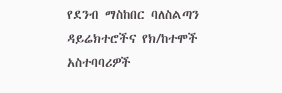የደንብ ማስከበር ባለስልጣን ዳይሬክተሮችና የክ/ከተሞች አስተባባሪዎች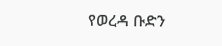የወረዳ ቡድን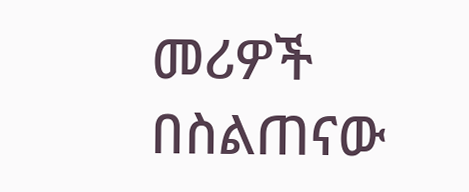መሪዎች በስልጠናው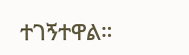ተገኝተዋል።